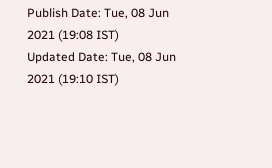Publish Date: Tue, 08 Jun 2021 (19:08 IST)
Updated Date: Tue, 08 Jun 2021 (19:10 IST)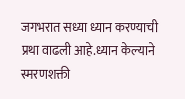जगभरात सध्या ध्यान करण्याची प्रथा वाढली आहे.ध्यान केल्याने स्मरणशक्ती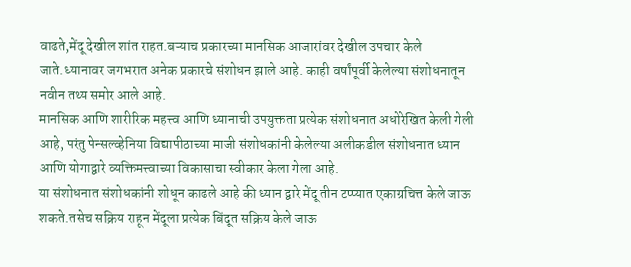वाढते,मेंदू देखील शांत राहत.बऱ्याच प्रकारच्या मानसिक आजारांवर देखील उपचार केले जाते.ध्यानावर जगभरात अनेक प्रकारचे संशोधन झाले आहे. काही वर्षांपूर्वी केलेल्या संशोधनातून नवीन तथ्य समोर आले आहे.
मानसिक आणि शारीरिक महत्त्व आणि ध्यानाची उपयुक्तता प्रत्येक संशोधनात अधोरेखित केली गेली आहे, परंतु पेन्सल्व्हेनिया विद्यापीठाच्या माजी संशोधकांनी केलेल्या अलीकडील संशोधनात ध्यान आणि योगाद्वारे व्यक्तिमत्त्वाच्या विकासाचा स्वीकार केला गेला आहे.
या संशोधनात संशोधकांनी शोधून काढले आहे की ध्यान द्वारे मेंदू तीन टप्प्यात एकाग्रचित्त केले जाऊ शकते.तसेच सक्रिय राहून मेंदूला प्रत्येक बिंदूत सक्रिय केले जाऊ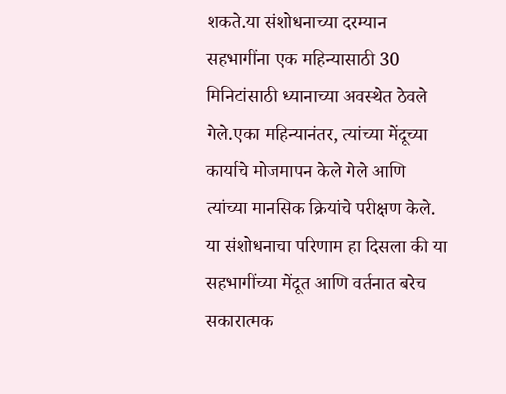शकते.या संशोधनाच्या दरम्यान सहभागींना एक महिन्यासाठी 30 मिनिटांसाठी ध्यानाच्या अवस्थेत ठेवले गेले.एका महिन्यानंतर, त्यांच्या मेंदूच्या कार्याचे मोजमापन केले गेले आणि त्यांच्या मानसिक क्रियांचे परीक्षण केले.
या संशोधनाचा परिणाम हा दिसला की या सहभागींच्या मेंदूत आणि वर्तनात बरेच सकारात्मक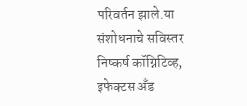परिवर्तन झाले.या संशोधनाचे सविस्तर निष्कर्ष कॉग्निटिव्ह, इफेक्टस अँड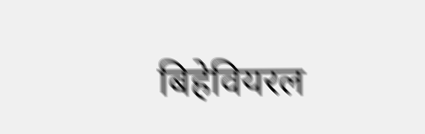बिहेवियरल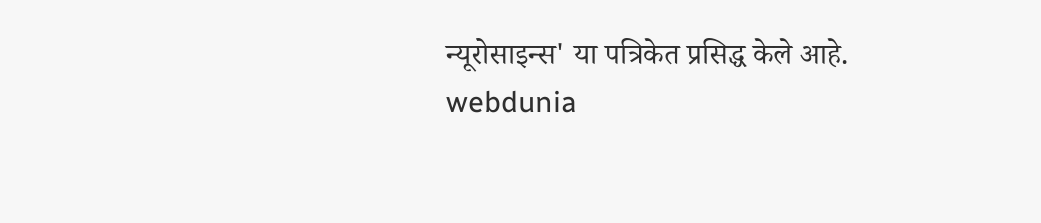न्यूरोसाइन्स' या पत्रिकेत प्रसिद्ध केले आहे.
webdunia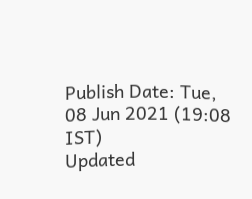Publish Date: Tue, 08 Jun 2021 (19:08 IST)
Updated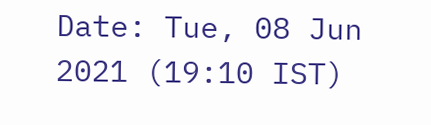Date: Tue, 08 Jun 2021 (19:10 IST)